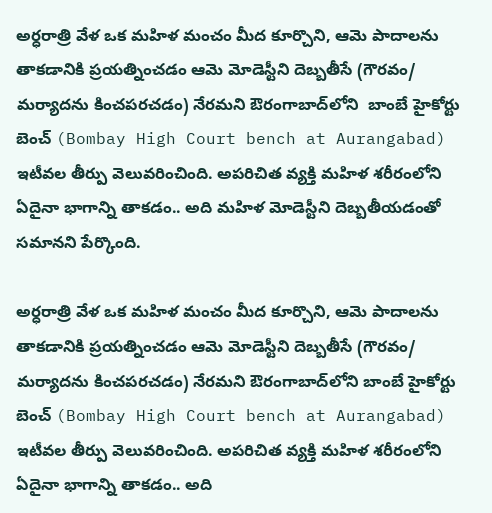అర్ధరాత్రి వేళ ఒక మహిళ మంచం మీద కూర్చొని, ఆమె పాదాలను తాకడానికి ప్రయత్నించడం ఆమె మోడెస్టీని దెబ్బతీసే (గౌరవం/ మర్యాదను కించపరచడం) నేరమని ఔరంగాబాద్‌లోని  బాంబే హైకోర్టు  బెంచ్ (Bombay High Court bench at Aurangabad) ఇటీవల తీర్పు వెలువరించింది. అపరిచిత వ్యక్తి మహిళ శరీరంలోని ఏదైనా భాగాన్ని తాకడం.. అది మహిళ మోడెస్టీని దెబ్బతీయడంతో సమానని పేర్కొంది.

అర్ధరాత్రి వేళ ఒక మహిళ మంచం మీద కూర్చొని, ఆమె పాదాలను తాకడానికి ప్రయత్నించడం ఆమె మోడెస్టీని దెబ్బతీసే (గౌరవం/ మర్యాదను కించపరచడం) నేరమని ఔరంగాబాద్‌లోని బాంబే హైకోర్టు బెంచ్ (Bombay High Court bench at Aurangabad) ఇటీవల తీర్పు వెలువరించింది. అపరిచిత వ్యక్తి మహిళ శరీరంలోని ఏదైనా భాగాన్ని తాకడం.. అది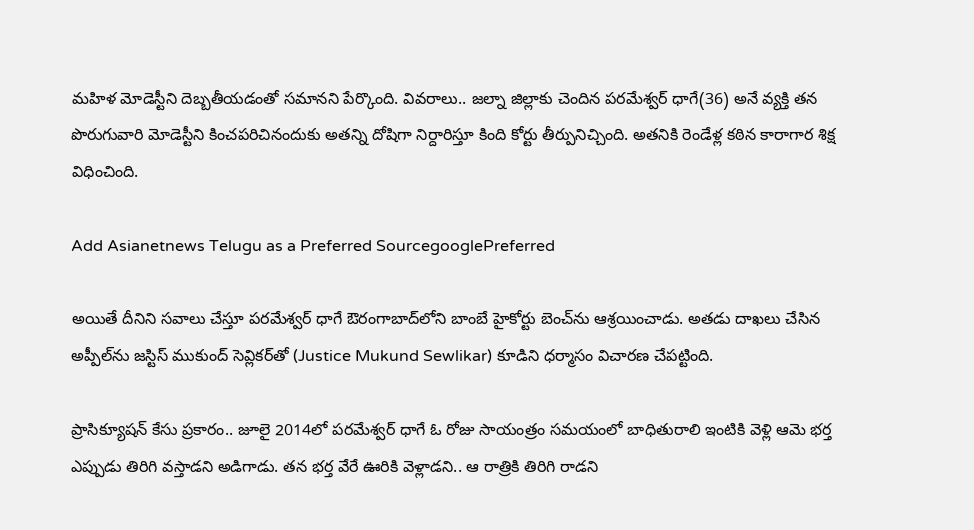మహిళ మోడెస్టీని దెబ్బతీయడంతో సమానని పేర్కొంది. వివరాలు.. జల్నా జిల్లాకు చెందిన పరమేశ్వర్ ధాగే(36) అనే వ్యక్తి తన పొరుగువారి మోడెస్టీని కించపరిచినందుకు అతన్ని దోషిగా నిర్దారిస్తూ కింది కోర్టు తీర్పునిచ్చింది. అతనికి రెండేళ్ల కఠిన కారాగార శిక్ష విధించింది.

Add Asianetnews Telugu as a Preferred SourcegooglePreferred

అయితే దీనిని సవాలు చేస్తూ పరమేశ్వర్ ధాగే ఔరంగాబాద్‌లోని బాంబే హైకోర్టు బెంచ్‌ను ఆశ్రయించాడు. అతడు దాఖలు చేసిన అప్పీల్‌ను జస్టిస్ ముకుంద్ సెవ్లికర్‌తో (Justice Mukund Sewlikar) కూడిని ధర్మాసం విచారణ చేపట్టింది.

ప్రాసిక్యూషన్ కేసు ప్రకారం.. జూలై 2014లో పరమేశ్వర్ ధాగే ఓ రోజు సాయంత్రం సమయంలో బాధితురాలి ఇంటికి వెళ్లి ఆమె భర్త ఎప్పుడు తిరిగి వస్తాడని అడిగాడు. తన భర్త వేరే ఊరికి వెళ్లాడని.. ఆ రాత్రికి తిరిగి రాడని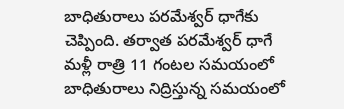బాధితురాలు పరమేశ్వర్ ధాగేకు చెప్పింది. తర్వాత పరమేశ్వర్ ధాగే మళ్లీ రాత్రి 11 గంటల సమయంలో బాధితురాలు నిద్రిస్తున్న సమయంలో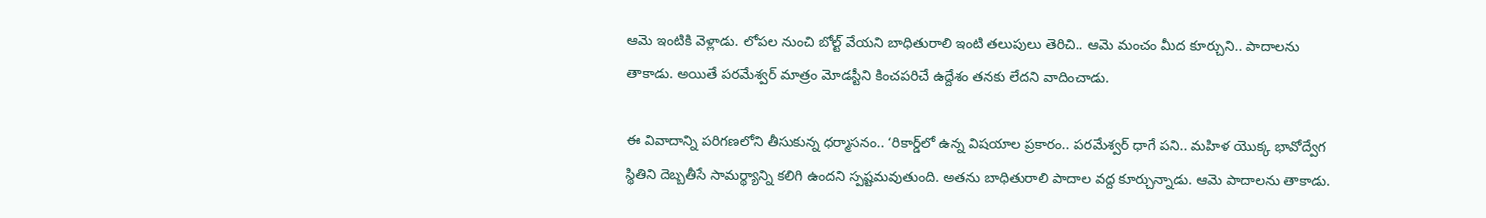ఆమె ఇంటికి వెళ్లాడు. లోపల నుంచి బోల్ట్ వేయని బాధితురాలి ఇంటి తలుపులు తెరిచి.. ఆమె మంచం మీద కూర్చుని.. పాదాలను తాకాడు. అయితే పరమేశ్వర్ మాత్రం మోడస్టీని కించపరిచే ఉద్దేశం తనకు లేదని వాదించాడు.

ఈ వివాదాన్ని పరిగణలోని తీసుకున్న ధర్మాసనం.. ‘రికార్డ్‌లో ఉన్న విషయాల ప్రకారం.. పరమేశ్వర్ ధాగే పని.. మహిళ యొక్క భావోద్వేగ స్థితిని దెబ్బతీసే సామర్థ్యాన్ని కలిగి ఉందని స్పష్టమవుతుంది. అతను బాధితురాలి పాదాల వద్ద కూర్చున్నాడు. ఆమె పాదాలను తాకాడు.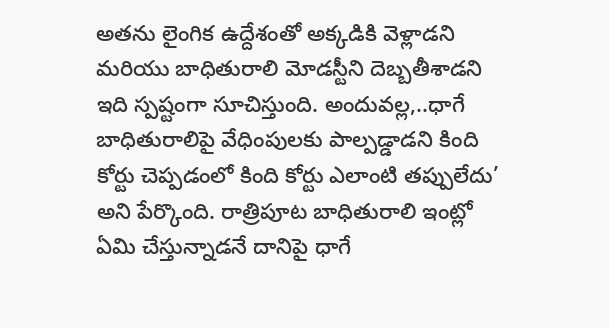అతను లైంగిక ఉద్దేశంతో అక్కడికి వెళ్లాడని మరియు బాధితురాలి మోడస్టీని దెబ్బతీశాడని ఇది స్పష్టంగా సూచిస్తుంది. అందువల్ల,..ధాగే బాధితురాలిపై వేధింపులకు పాల్పడ్డాడని కింది కోర్టు చెప్పడంలో కింది కోర్టు ఎలాంటి తప్పులేదు’ అని పేర్కొంది. రాత్రిపూట బాధితురాలి ఇంట్లో ఏమి చేస్తున్నాడనే దానిపై ధాగే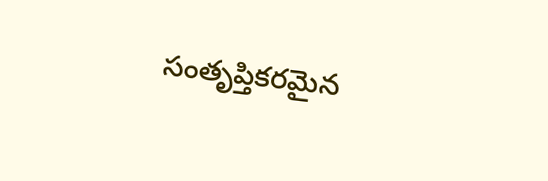సంతృప్తికరమైన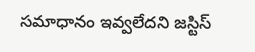సమాధానం ఇవ్వలేదని జస్టిస్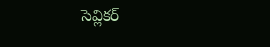సెవ్లికర్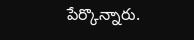పేర్కొన్నారు.